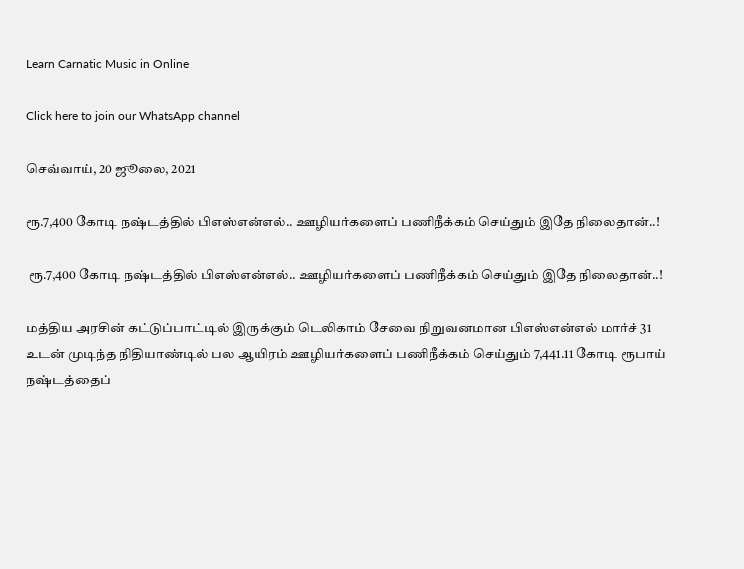Learn Carnatic Music in Online

Click here to join our WhatsApp channel

செவ்வாய், 20 ஜூலை, 2021

ரூ.7,400 கோடி நஷ்டத்தில் பிஎஸ்என்எல்.. ஊழியர்களைப் பணிநீக்கம் செய்தும் இதே நிலைதான்..!

 ரூ.7,400 கோடி நஷ்டத்தில் பிஎஸ்என்எல்.. ஊழியர்களைப் பணிநீக்கம் செய்தும் இதே நிலைதான்..!

மத்திய அரசின் கட்டுப்பாட்டில் இருக்கும் டெலிகாம் சேவை நிறுவனமான பிஎஸ்என்எல் மார்ச் 31 உடன் முடிந்த நிதியாண்டில் பல ஆயிரம் ஊழியர்களைப் பணிநீக்கம் செய்தும் 7,441.11 கோடி ரூபாய் நஷ்டத்தைப்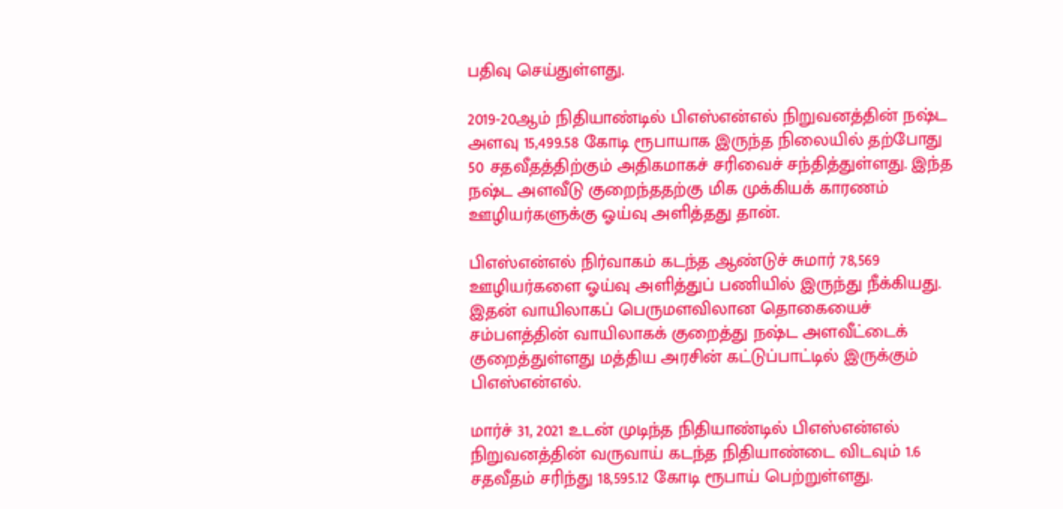பதிவு செய்துள்ளது.

2019-20ஆம் நிதியாண்டில் பிஎஸ்என்எல் நிறுவனத்தின் நஷ்ட அளவு 15,499.58 கோடி ரூபாயாக இருந்த நிலையில் தற்போது 50 சதவீதத்திற்கும் அதிகமாகச் சரிவைச் சந்தித்துள்ளது. இந்த நஷ்ட அளவீடு குறைந்ததற்கு மிக முக்கியக் காரணம் ஊழியர்களுக்கு ஓய்வு அளித்தது தான்.

பிஎஸ்என்எல் நிர்வாகம் கடந்த ஆண்டுச் சுமார் 78,569 ஊழியர்களை ஓய்வு அளித்துப் பணியில் இருந்து நீக்கியது. இதன் வாயிலாகப் பெருமளவிலான தொகையைச் சம்பளத்தின் வாயிலாகக் குறைத்து நஷ்ட அளவீட்டைக் குறைத்துள்ளது மத்திய அரசின் கட்டுப்பாட்டில் இருக்கும் பிஎஸ்என்எல்.

மார்ச் 31, 2021 உடன் முடிந்த நிதியாண்டில் பிஎஸ்என்எல் நிறுவனத்தின் வருவாய் கடந்த நிதியாண்டை விடவும் 1.6 சதவீதம் சரிந்து 18,595.12 கோடி ரூபாய் பெற்றுள்ளது.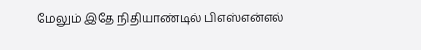மேலும் இதே நிதியாண்டில் பிஎஸ்என்எல்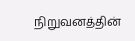நிறுவனத்தின்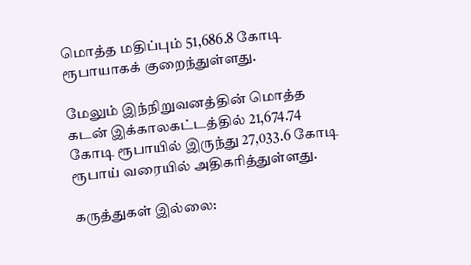மொத்த மதிப்பும் 51,686.8 கோடி ரூபாயாகக் குறைந்துள்ளது.

மேலும் இந்நிறுவனத்தின் மொத்த கடன் இக்காலகட்டத்தில் 21,674.74 கோடி ரூபாயில் இருந்து 27,033.6 கோடி ரூபாய் வரையில் அதிகரித்துள்ளது.

கருத்துகள் இல்லை: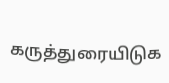கருத்துரையிடுக